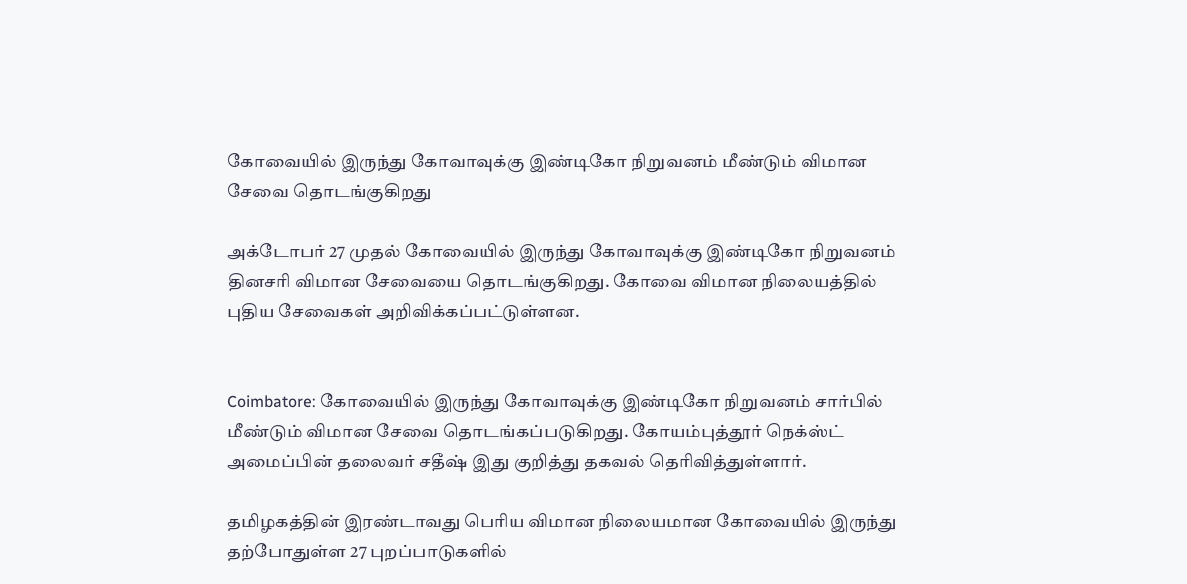கோவையில் இருந்து கோவாவுக்கு இண்டிகோ நிறுவனம் மீண்டும் விமான சேவை தொடங்குகிறது

அக்டோபர் 27 முதல் கோவையில் இருந்து கோவாவுக்கு இண்டிகோ நிறுவனம் தினசரி விமான சேவையை தொடங்குகிறது. கோவை விமான நிலையத்தில் புதிய சேவைகள் அறிவிக்கப்பட்டுள்ளன.


Coimbatore: கோவையில் இருந்து கோவாவுக்கு இண்டிகோ நிறுவனம் சார்பில் மீண்டும் விமான சேவை தொடங்கப்படுகிறது. கோயம்புத்தூர் நெக்ஸ்ட் அமைப்பின் தலைவர் சதீஷ் இது குறித்து தகவல் தெரிவித்துள்ளார்.

தமிழகத்தின் இரண்டாவது பெரிய விமான நிலையமான கோவையில் இருந்து தற்போதுள்ள 27 புறப்பாடுகளில்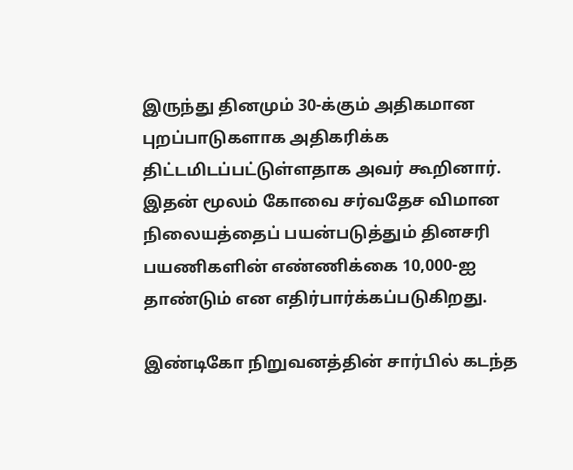இருந்து தினமும் 30-க்கும் அதிகமான புறப்பாடுகளாக அதிகரிக்க திட்டமிடப்பட்டுள்ளதாக அவர் கூறினார். இதன் மூலம் கோவை சர்வதேச விமான நிலையத்தைப் பயன்படுத்தும் தினசரி பயணிகளின் எண்ணிக்கை 10,000-ஐ தாண்டும் என எதிர்பார்க்கப்படுகிறது.

இண்டிகோ நிறுவனத்தின் சார்பில் கடந்த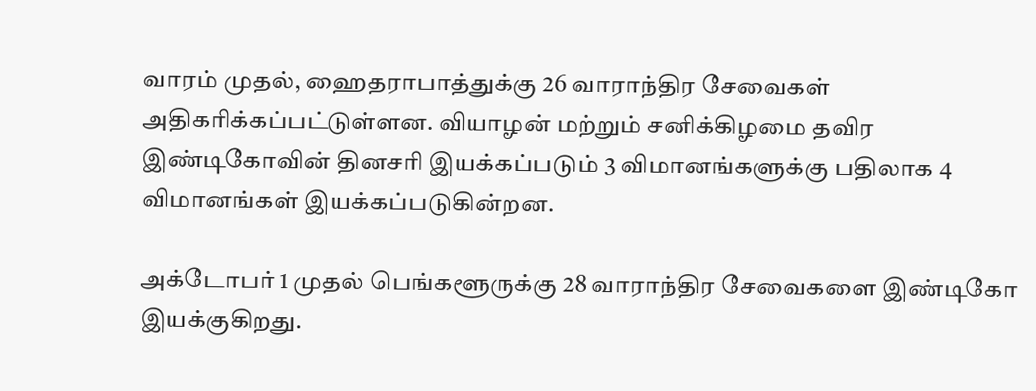வாரம் முதல், ஹைதராபாத்துக்கு 26 வாராந்திர சேவைகள் அதிகரிக்கப்பட்டுள்ளன. வியாழன் மற்றும் சனிக்கிழமை தவிர இண்டிகோவின் தினசரி இயக்கப்படும் 3 விமானங்களுக்கு பதிலாக 4 விமானங்கள் இயக்கப்படுகின்றன.

அக்டோபர் 1 முதல் பெங்களூருக்கு 28 வாராந்திர சேவைகளை இண்டிகோ இயக்குகிறது.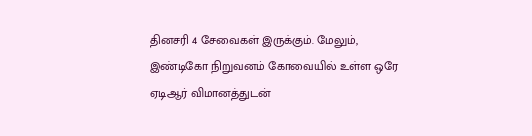தினசரி 4 சேவைகள் இருக்கும். மேலும், இண்டிகோ நிறுவனம் கோவையில் உள்ள ஒரே ஏடிஆர் விமானத்துடன்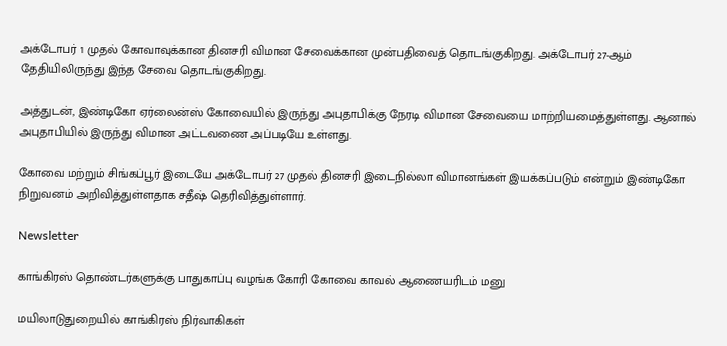அக்டோபர் 1 முதல் கோவாவுக்கான தினசரி விமான சேவைக்கான முன்பதிவைத் தொடங்குகிறது. அக்டோபர் 27-ஆம் தேதியிலிருந்து இந்த சேவை தொடங்குகிறது.

அத்துடன், இண்டிகோ ஏர்லைன்ஸ் கோவையில் இருந்து அபுதாபிக்கு நேரடி விமான சேவையை மாற்றியமைத்துள்ளது. ஆனால் அபுதாபியில் இருந்து விமான அட்டவணை அப்படியே உள்ளது.

கோவை மற்றும் சிங்கப்பூர் இடையே அக்டோபர் 27 முதல் தினசரி இடைநில்லா விமானங்கள் இயக்கப்படும் என்றும் இண்டிகோ நிறுவனம் அறிவித்துள்ளதாக சதீஷ் தெரிவித்துள்ளார்.

Newsletter

காங்கிரஸ் தொண்டர்களுக்கு பாதுகாப்பு வழங்க கோரி கோவை காவல் ஆணையரிடம் மனு

மயிலாடுதுறையில் காங்கிரஸ் நிர்வாகிகள்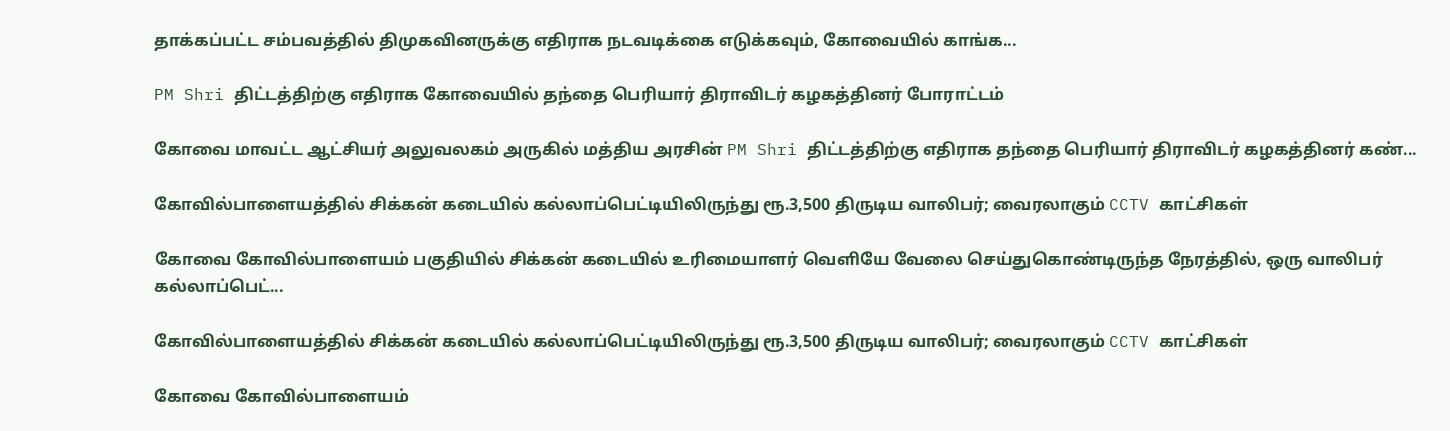தாக்கப்பட்ட சம்பவத்தில் திமுகவினருக்கு எதிராக நடவடிக்கை எடுக்கவும், கோவையில் காங்க...

PM Shri திட்டத்திற்கு எதிராக கோவையில் தந்தை பெரியார் திராவிடர் கழகத்தினர் போராட்டம்

கோவை மாவட்ட ஆட்சியர் அலுவலகம் அருகில் மத்திய அரசின் PM Shri திட்டத்திற்கு எதிராக தந்தை பெரியார் திராவிடர் கழகத்தினர் கண்...

கோவில்பாளையத்தில் சிக்கன் கடையில் கல்லாப்பெட்டியிலிருந்து ரூ.3,500 திருடிய வாலிபர்; வைரலாகும் CCTV காட்சிகள்

கோவை கோவில்பாளையம் பகுதியில் சிக்கன் கடையில் உரிமையாளர் வெளியே வேலை செய்துகொண்டிருந்த நேரத்தில், ஒரு வாலிபர் கல்லாப்பெட்...

கோவில்பாளையத்தில் சிக்கன் கடையில் கல்லாப்பெட்டியிலிருந்து ரூ.3,500 திருடிய வாலிபர்; வைரலாகும் CCTV காட்சிகள்

கோவை கோவில்பாளையம்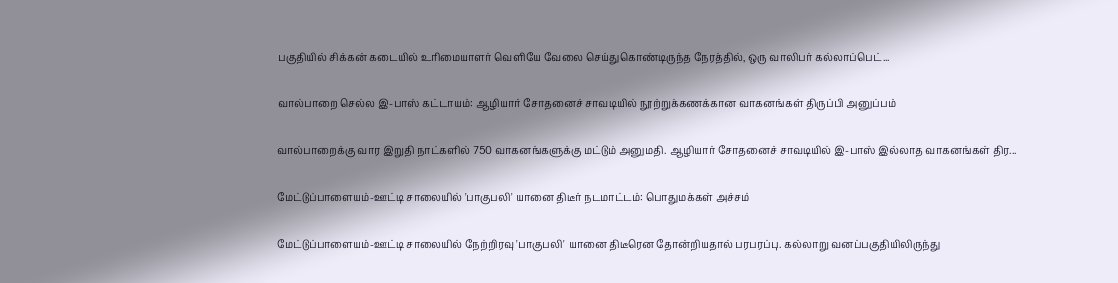பகுதியில் சிக்கன் கடையில் உரிமையாளர் வெளியே வேலை செய்துகொண்டிருந்த நேரத்தில், ஒரு வாலிபர் கல்லாப்பெட்...

வால்பாறை செல்ல இ-பாஸ் கட்டாயம்: ஆழியார் சோதனைச் சாவடியில் நூற்றுக்கணக்கான வாகனங்கள் திருப்பி அனுப்பம்

வால்பாறைக்கு வார இறுதி நாட்களில் 750 வாகனங்களுக்கு மட்டும் அனுமதி. ஆழியார் சோதனைச் சாவடியில் இ-பாஸ் இல்லாத வாகனங்கள் திர...

மேட்டுப்பாளையம்-ஊட்டி சாலையில் 'பாகுபலி' யானை திடீர் நடமாட்டம்: பொதுமக்கள் அச்சம்

மேட்டுப்பாளையம்-ஊட்டி சாலையில் நேற்றிரவு 'பாகுபலி' யானை திடீரென தோன்றியதால் பரபரப்பு. கல்லாறு வனப்பகுதியிலிருந்து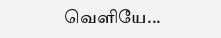வெளியே...